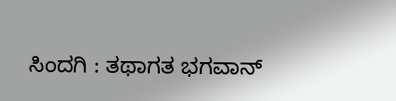ಸಿಂದಗಿ : ತಥಾಗತ ಭಗವಾನ್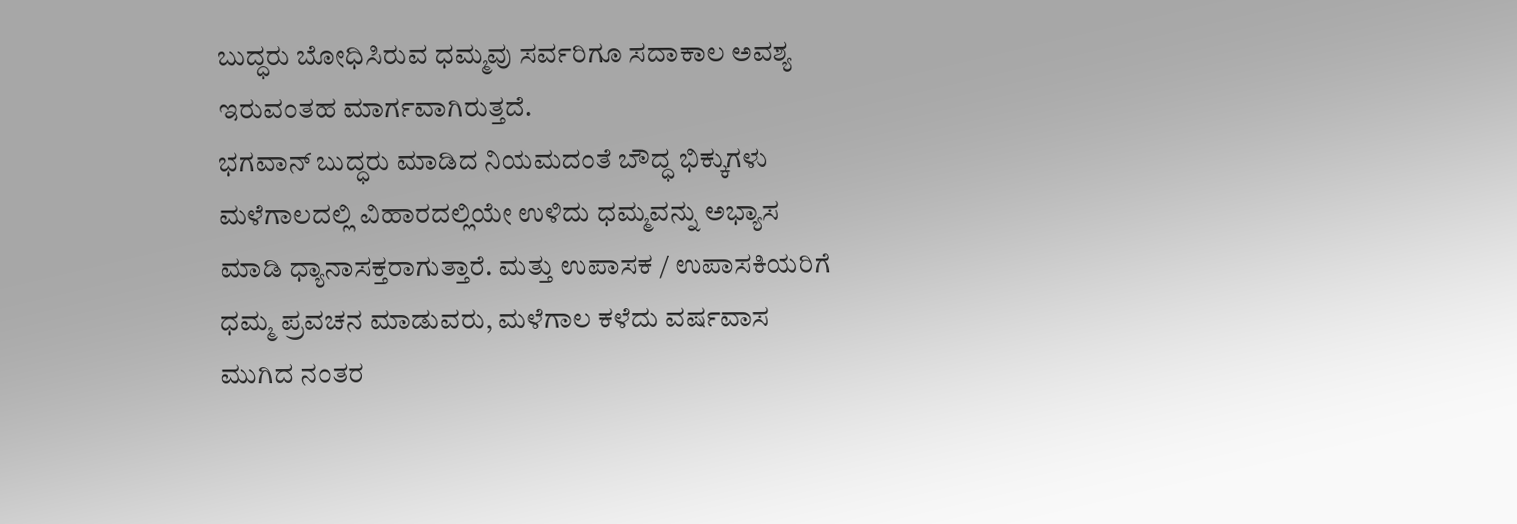ಬುದ್ಧರು ಬೋಧಿಸಿರುವ ಧಮ್ಮವು ಸರ್ವರಿಗೂ ಸದಾಕಾಲ ಅವಶ್ಯ ಇರುವಂತಹ ಮಾರ್ಗವಾಗಿರುತ್ತದೆ.
ಭಗವಾನ್ ಬುದ್ಧರು ಮಾಡಿದ ನಿಯಮದಂತೆ ಬೌದ್ಧ ಭಿಕ್ಕುಗಳು ಮಳೆಗಾಲದಲ್ಲಿ ವಿಹಾರದಲ್ಲಿಯೇ ಉಳಿದು ಧಮ್ಮವನ್ನು ಅಭ್ಯಾಸ ಮಾಡಿ ಧ್ಯಾನಾಸಕ್ತರಾಗುತ್ತಾರೆ. ಮತ್ತು ಉಪಾಸಕ / ಉಪಾಸಕಿಯರಿಗೆ ಧಮ್ಮ ಪ್ರವಚನ ಮಾಡುವರು, ಮಳೆಗಾಲ ಕಳೆದು ವರ್ಷವಾಸ ಮುಗಿದ ನಂತರ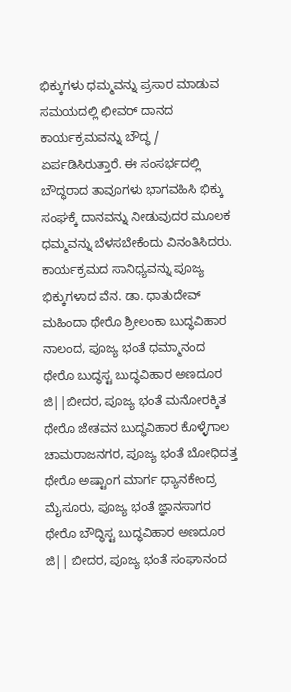ಭಿಕ್ಕುಗಳು ಧಮ್ಮವನ್ನು ಪ್ರಸಾರ ಮಾಡುವ ಸಮಯದಲ್ಲಿ ಛೀವರ್ ದಾನದ ಕಾರ್ಯಕ್ರಮವನ್ನು ಬೌದ್ಧ / ಏರ್ಪಡಿಸಿರುತ್ತಾರೆ. ಈ ಸಂಸರ್ಭದಲ್ಲಿ ಬೌದ್ಧರಾದ ತಾವೂಗಳು ಭಾಗವಹಿಸಿ ಭಿಕ್ಕು ಸಂಘಕ್ಕೆ ದಾನವನ್ನು ನೀಡುವುದರ ಮೂಲಕ ಧಮ್ಮವನ್ನು ಬೆಳಸಬೇಕೆಂದು ವಿನಂತಿಸಿದರು.
ಕಾರ್ಯಕ್ರಮದ ಸಾನಿಧ್ಯವನ್ನು ಪೂಜ್ಯ ಭಿಕ್ಕುಗಳಾದ ವೆನ. ಡಾ. ಧಾತುದೇವ್ ಮಹಿಂದಾ ಥೇರೊ ಶ್ರೀಲಂಕಾ ಬುದ್ಧವಿಹಾರ ನಾಲಂದ, ಪೂಜ್ಯ ಭಂತೆ ಧಮ್ಮಾನಂದ ಥೇರೊ ಬುದ್ಧಸ್ಟ ಬುದ್ಧವಿಹಾರ ಅಣದೂರ ಜಿ||ಬೀದರ, ಪೂಜ್ಯ ಭಂತೆ ಮನೋರಕ್ಕಿತ ಥೇರೊ ಜೇತವನ ಬುದ್ಧವಿಹಾರ ಕೊಳ್ಳೆಗಾಲ ಚಾಮರಾಜನಗರ, ಪೂಜ್ಯ ಭಂತೆ ಬೋಧಿದತ್ತ ಥೇರೊ ಅಷ್ಟಾಂಗ ಮಾರ್ಗ ಧ್ಯಾನಕೇಂದ್ರ ಮೈಸೂರು, ಪೂಜ್ಯ ಭಂತೆ ಜ್ಞಾನಸಾಗರ ಥೇರೊ ಬೌದ್ಧಿಸ್ಟ ಬುದ್ಧವಿಹಾರ ಅಣದೂರ ಜಿ|| ಬೀದರ, ಪೂಜ್ಯ ಭಂತೆ ಸಂಘಾನಂದ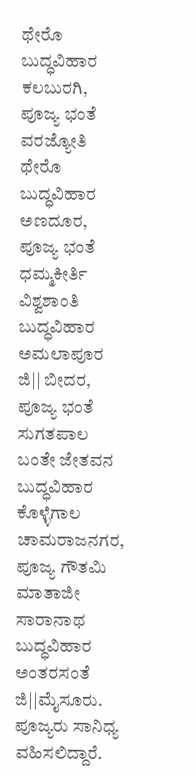ಥೇರೊ ಬುದ್ಧವಿಹಾರ ಕಲಬುರಗಿ, ಪೂಜ್ಯ ಭಂತೆ ವರಜ್ಯೋತಿ ಥೇರೊ ಬುದ್ಧವಿಹಾರ ಅಣದೂರ, ಪೂಜ್ಯ ಭಂತೆ ಧಮ್ಮಕೀರ್ತಿ ವಿಶ್ವಶಾಂತಿ ಬುದ್ಧವಿಹಾರ ಅಮಲಾಪೂರ ಜಿ|| ಬೀದರ, ಪೂಜ್ಯ ಭಂತೆ ಸುಗತಪಾಲ ಬಂತೇ ಜೇತವನ ಬುದ್ಧವಿಹಾರ ಕೊಳ್ಳೆಗಾಲ ಚಾಮರಾಜನಗರ, ಪೂಜ್ಯ ಗೌತಮಿ ಮಾತಾಜೀ ಸಾರಾನಾಥ ಬುದ್ಧವಿಹಾರ ಅಂತರಸಂತೆ ಜಿ||ಮೈಸೂರು. ಪೂಜ್ಯರು ಸಾನಿಧ್ಯ ವಹಿಸಲಿದ್ದಾರೆ.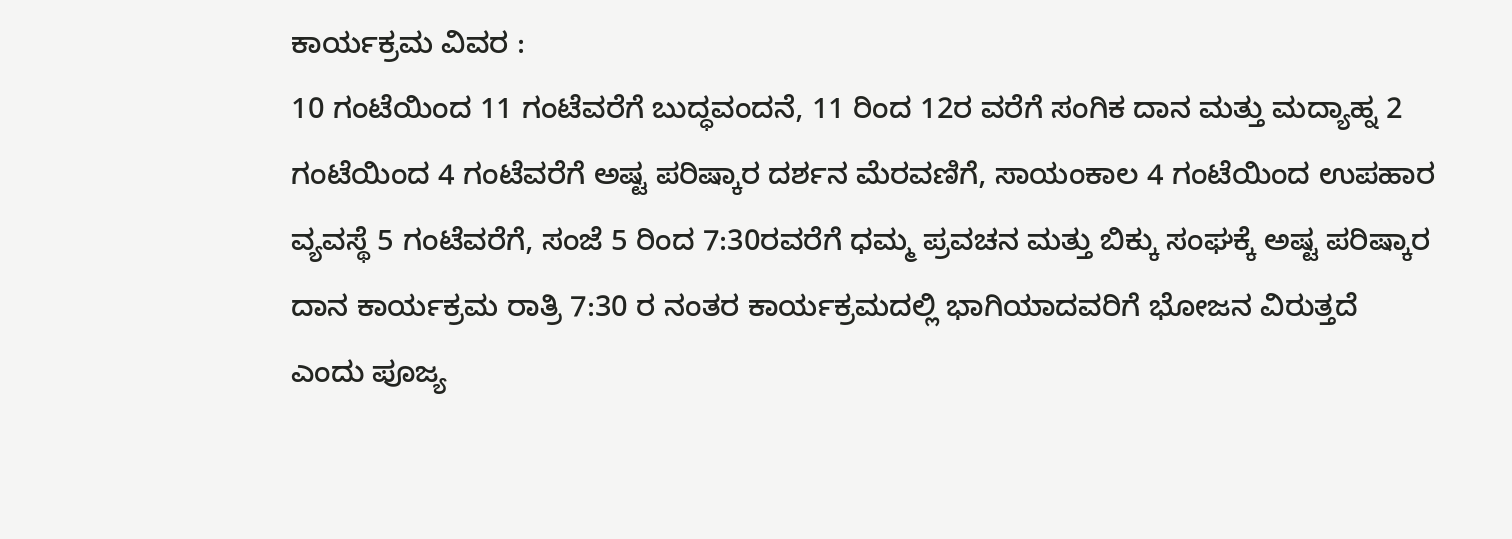ಕಾರ್ಯಕ್ರಮ ವಿವರ :
10 ಗಂಟೆಯಿಂದ 11 ಗಂಟೆವರೆಗೆ ಬುದ್ಧವಂದನೆ, 11 ರಿಂದ 12ರ ವರೆಗೆ ಸಂಗಿಕ ದಾನ ಮತ್ತು ಮದ್ಯಾಹ್ನ 2 ಗಂಟೆಯಿಂದ 4 ಗಂಟೆವರೆಗೆ ಅಷ್ಟ ಪರಿಷ್ಕಾರ ದರ್ಶನ ಮೆರವಣಿಗೆ, ಸಾಯಂಕಾಲ 4 ಗಂಟೆಯಿಂದ ಉಪಹಾರ ವ್ಯವಸ್ಥೆ 5 ಗಂಟೆವರೆಗೆ, ಸಂಜೆ 5 ರಿಂದ 7:30ರವರೆಗೆ ಧಮ್ಮ ಪ್ರವಚನ ಮತ್ತು ಬಿಕ್ಕು ಸಂಘಕ್ಕೆ ಅಷ್ಟ ಪರಿಷ್ಕಾರ ದಾನ ಕಾರ್ಯಕ್ರಮ ರಾತ್ರಿ 7:30 ರ ನಂತರ ಕಾರ್ಯಕ್ರಮದಲ್ಲಿ ಭಾಗಿಯಾದವರಿಗೆ ಭೋಜನ ವಿರುತ್ತದೆ ಎಂದು ಪೂಜ್ಯ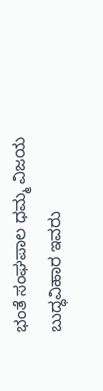ಭಂತೆ ಸಂಘಪಾಲ ಧಮ್ಮ ವಿಜಯ ಬುದ್ಧವಿಹಾರ ಇವರು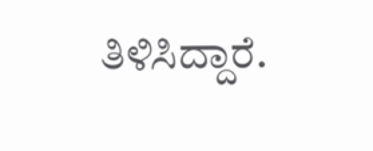ತಿಳಿಸಿದ್ದಾರೆ.